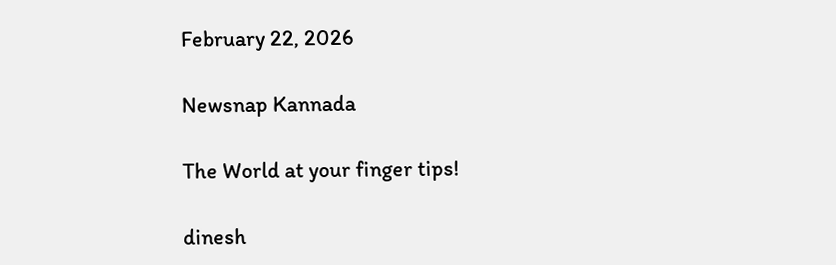February 22, 2026

Newsnap Kannada

The World at your finger tips!

dinesh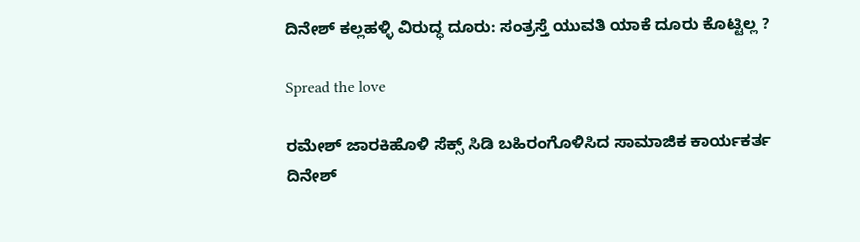ದಿನೇಶ್ ಕಲ್ಲಹಳ್ಳಿ ವಿರುದ್ಧ ದೂರು: ಸಂತ್ರಸ್ತೆ ಯುವತಿ ಯಾಕೆ ದೂರು ಕೊಟ್ಟಿಲ್ಲ ?

Spread the love

ರಮೇಶ್ ಜಾರಕಿಹೊಳಿ ಸೆಕ್ಸ್ ಸಿಡಿ ಬಹಿರಂಗೊಳಿಸಿದ ಸಾಮಾಜಿಕ ಕಾರ್ಯಕರ್ತ ದಿನೇಶ್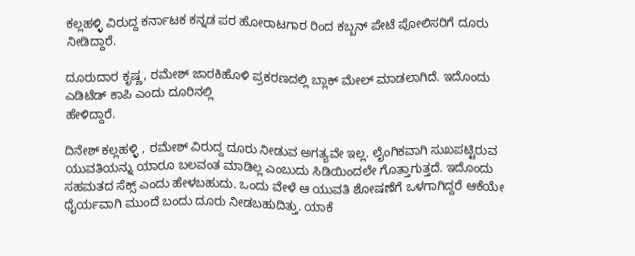ಕಲ್ಲಹಳ್ಳಿ ವಿರುದ್ದ ಕರ್ನಾಟಕ ಕನ್ನಡ ಪರ ಹೋರಾಟಗಾರ ರಿಂದ ಕಬ್ಬನ್ ಪೇಟೆ ಪೋಲಿಸರಿಗೆ ದೂರು ನೀಡಿದ್ದಾರೆ.

ದೂರುದಾರ ಕೃಷ್ಣ, ರಮೇಶ್ ಜಾರಕಿಹೊಳಿ ಪ್ರಕರಣದಲ್ಲಿ ಬ್ಲಾಕ್ ಮೇಲ್ ಮಾಡಲಾಗಿದೆ. ಇದೊಂದು ಎಡಿಟೆಡ್ ಕಾಪಿ ಎಂದು ದೂರಿನಲ್ಲಿ
ಹೇಳಿದ್ದಾರೆ.

ದಿನೇಶ್ ಕಲ್ಲಹಳ್ಳಿ , ರಮೇಶ್ ವಿರುದ್ದ ದೂರು ನೀಡುವ ಅಗತ್ಯವೇ ಇಲ್ಲ. ಲೈಂಗಿಕವಾಗಿ ಸುಖಪಟ್ಟಿರುವ ಯುವತಿಯನ್ನು ಯಾರೂ ಬಲವಂತ ಮಾಡಿಲ್ಲ ಎಂಬುದು ಸಿಡಿಯಿಂದಲೇ ಗೊತ್ತಾಗುತ್ತದೆ. ಇದೊಂದು ಸಹಮತದ ಸೆಕ್ಸ್ ಎಂದು ಹೇಳಬಹುದು. ಒಂದು ವೇಳೆ ಆ ಯುವತಿ ಶೋಷಣೆಗೆ ಒಳಗಾಗಿದ್ದರೆ ಆಕೆಯೇ ಧೈರ್ಯವಾಗಿ ಮುಂದೆ ಬಂದು ದೂರು ನೀಡಬಹುದಿತ್ತು. ಯಾಕೆ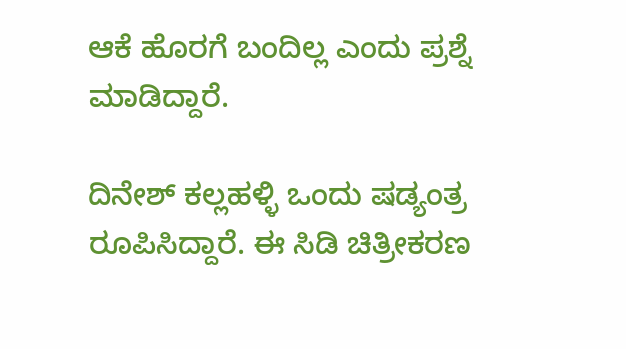ಆಕೆ ಹೊರಗೆ ಬಂದಿಲ್ಲ ಎಂದು ಪ್ರಶ್ನೆ ಮಾಡಿದ್ದಾರೆ.

ದಿನೇಶ್ ಕಲ್ಲಹಳ್ಳಿ ಒಂದು ಷಡ್ಯಂತ್ರ ರೂಪಿಸಿದ್ದಾರೆ. ಈ ಸಿಡಿ ಚಿತ್ರೀಕರಣ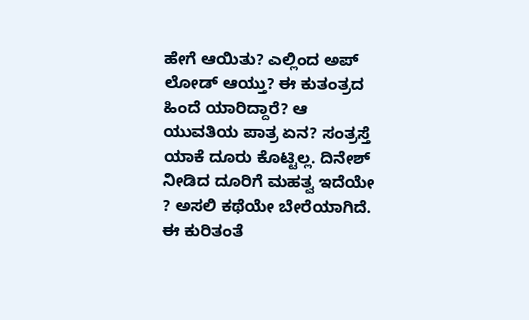ಹೇಗೆ ಆಯಿತು? ಎಲ್ಲಿಂದ ಅಪ್ ಲೋಡ್ ಆಯ್ತು? ಈ ಕುತಂತ್ರದ ಹಿಂದೆ ಯಾರಿದ್ದಾರೆ? ಆ ಯುವತಿಯ ಪಾತ್ರ ಏನ? ಸಂತ್ರಸ್ತೆ ಯಾಕೆ ದೂರು ಕೊಟ್ಟಿಲ್ಲ. ದಿನೇಶ್ ನೀಡಿದ ದೂರಿಗೆ ಮಹತ್ವ ಇದೆಯೇ ? ಅಸಲಿ ಕಥೆಯೇ ಬೇರೆಯಾಗಿದೆ. ಈ ಕುರಿತಂತೆ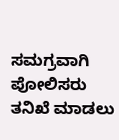ಸಮಗ್ರವಾಗಿ ಪೋಲಿಸರು ತನಿಖೆ ಮಾಡಲು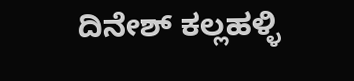ದಿನೇಶ್ ಕಲ್ಲಹಳ್ಳಿ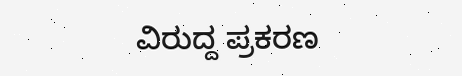ವಿರುದ್ದ ಪ್ರಕರಣ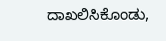ದಾಖಲಿಸಿಕೊಂಡು,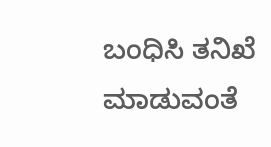ಬಂಧಿಸಿ ತನಿಖೆ ಮಾಡುವಂತೆ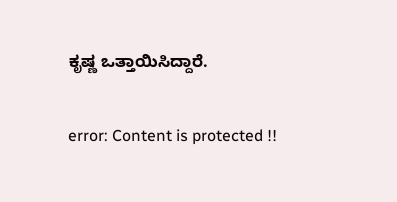ಕೃಷ್ಣ ಒತ್ತಾಯಿಸಿದ್ದಾರೆ.

error: Content is protected !!